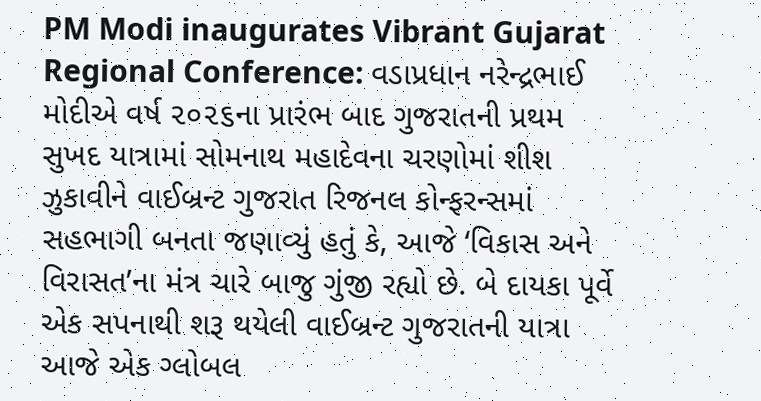PM Modi inaugurates Vibrant Gujarat Regional Conference: વડાપ્રધાન નરેન્દ્રભાઈ મોદીએ વર્ષ ૨૦૨૬ના પ્રારંભ બાદ ગુજરાતની પ્રથમ સુખદ યાત્રામાં સોમનાથ મહાદેવના ચરણોમાં શીશ ઝુકાવીને વાઈબ્રન્ટ ગુજરાત રિજનલ કોન્ફરન્સમાં સહભાગી બનતા જણાવ્યું હતું કે, આજે ‘વિકાસ અને વિરાસત’ના મંત્ર ચારે બાજુ ગુંજી રહ્યો છે. બે દાયકા પૂર્વે એક સપનાથી શરૂ થયેલી વાઈબ્રન્ટ ગુજરાતની યાત્રા આજે એક ગ્લોબલ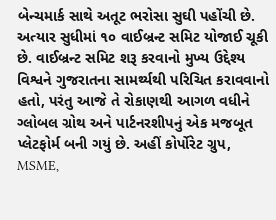બેન્ચમાર્ક સાથે અતૂટ ભરોસા સુઘી પહોંચી છે. અત્યાર સુધીમાં ૧૦ વાઈબ્રન્ટ સમિટ યોજાઈ ચૂકી છે. વાઈબ્રન્ટ સમિટ શરૂ કરવાનો મુખ્ય ઉદ્દેશ્ય વિશ્વને ગુજરાતના સામર્થ્યથી પરિચિત કરાવવાનો હતો, પરંતુ આજે તે રોકાણથી આગળ વધીને ગ્લોબલ ગ્રોથ અને પાર્ટનરશીપનું એક મજબૂત પ્લેટફોર્મ બની ગયું છે. અહીં કોર્પોરેટ ગ્રુપ, MSME,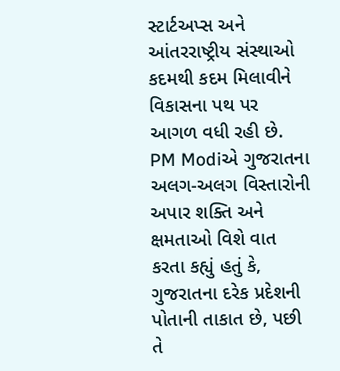સ્ટાર્ટઅપ્સ અને આંતરરાષ્ટ્રીય સંસ્થાઓ કદમથી કદમ મિલાવીને વિકાસના પથ પર આગળ વધી રહી છે.
PM Modiએ ગુજરાતના અલગ-અલગ વિસ્તારોની અપાર શક્તિ અને ક્ષમતાઓ વિશે વાત કરતા કહ્યું હતું કે, ગુજરાતના દરેક પ્રદેશની પોતાની તાકાત છે, પછી તે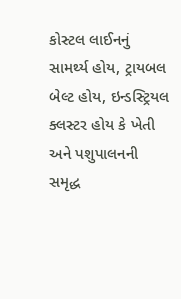કોસ્ટલ લાઈનનું સામર્થ્ય હોય, ટ્રાયબલ બેલ્ટ હોય, ઇન્ડસ્ટ્રિયલ ક્લસ્ટર હોય કે ખેતી અને પશુપાલનની સમૃદ્ધ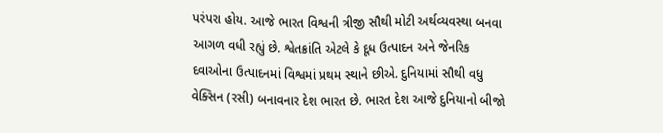પરંપરા હોય. આજે ભારત વિશ્વની ત્રીજી સૌથી મોટી અર્થવ્યવસ્થા બનવા આગળ વધી રહ્યું છે. શ્વેતક્રાંતિ એટલે કે દૂધ ઉત્પાદન અને જેનરિક દવાઓના ઉત્પાદનમાં વિશ્વમાં પ્રથમ સ્થાને છીએ. દુનિયામાં સૌથી વધુ વેક્સિન (રસી) બનાવનાર દેશ ભારત છે. ભારત દેશ આજે દુનિયાનો બીજો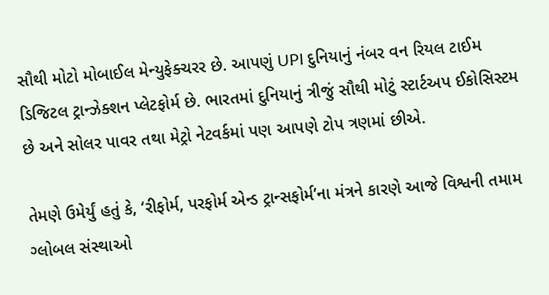સૌથી મોટો મોબાઈલ મેન્યુફેક્ચરર છે. આપણું UPI દુનિયાનું નંબર વન રિયલ ટાઈમ ડિજિટલ ટ્રાન્ઝેક્શન પ્લેટફોર્મ છે. ભારતમાં દુનિયાનું ત્રીજું સૌથી મોટું સ્ટાર્ટઅપ ઈકોસિસ્ટમ છે અને સોલર પાવર તથા મેટ્રો નેટવર્કમાં પણ આપણે ટોપ ત્રણમાં છીએ.

તેમણે ઉમેર્યું હતું કે, ‘રીફોર્મ, પરફોર્મ એન્ડ ટ્રાન્સફોર્મ’ના મંત્રને કારણે આજે વિશ્વની તમામ ગ્લોબલ સંસ્થાઓ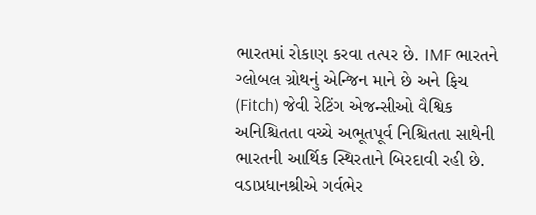ભારતમાં રોકાણ કરવા તત્પર છે. IMF ભારતને ગ્લોબલ ગ્રોથનું એન્જિન માને છે અને ફિચ (Fitch) જેવી રેટિંગ એજન્સીઓ વૈશ્વિક અનિશ્ચિતતા વચ્ચે અભૂતપૂર્વ નિશ્ચિતતા સાથેની ભારતની આર્થિક સ્થિરતાને બિરદાવી રહી છે. વડાપ્રધાનશ્રીએ ગર્વભેર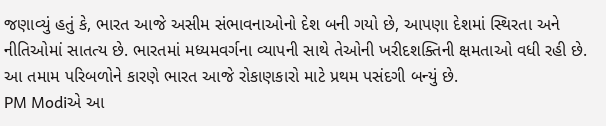જણાવ્યું હતું કે, ભારત આજે અસીમ સંભાવનાઓનો દેશ બની ગયો છે, આપણા દેશમાં સ્થિરતા અને નીતિઓમાં સાતત્ય છે. ભારતમાં મધ્યમવર્ગના વ્યાપની સાથે તેઓની ખરીદશક્તિની ક્ષમતાઓ વધી રહી છે. આ તમામ પરિબળોને કારણે ભારત આજે રોકાણકારો માટે પ્રથમ પસંદગી બન્યું છે.
PM Modiએ આ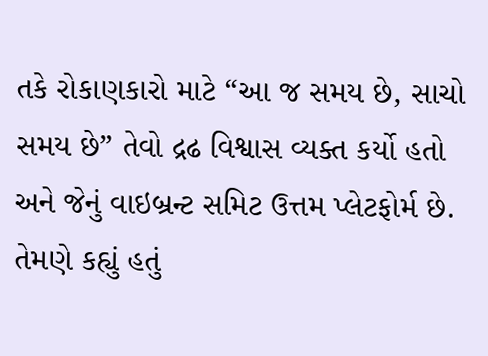તકે રોકાણકારો માટે “આ જ સમય છે, સાચો સમય છે” તેવો દ્રઢ વિશ્વાસ વ્યક્ત કર્યો હતો અને જેનું વાઇબ્રન્ટ સમિટ ઉત્તમ પ્લેટફોર્મ છે. તેમણે કહ્યું હતું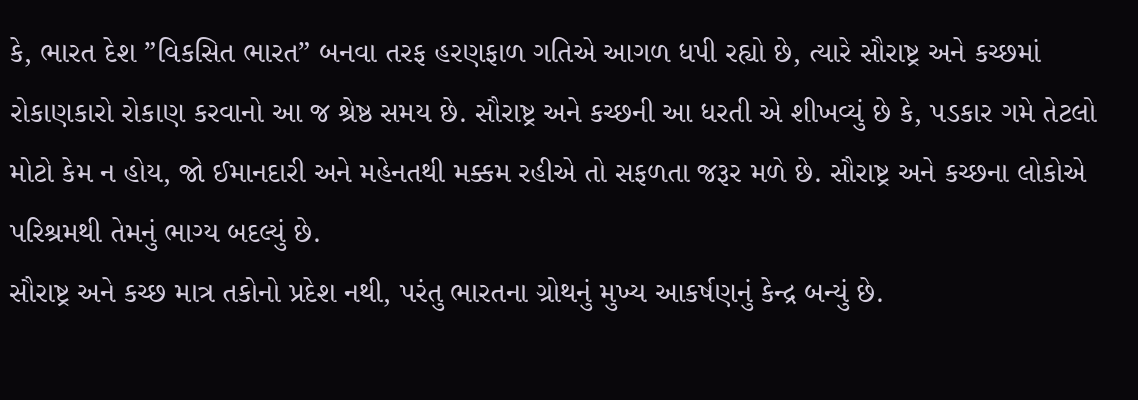કે, ભારત દેશ ”વિકસિત ભારત” બનવા તરફ હરણફાળ ગતિએ આગળ ધપી રહ્યો છે, ત્યારે સૌરાષ્ટ્ર અને કચ્છમાં રોકાણકારો રોકાણ કરવાનો આ જ શ્રેષ્ઠ સમય છે. સૌરાષ્ટ્ર અને કચ્છની આ ધરતી એ શીખવ્યું છે કે, પડકાર ગમે તેટલો મોટો કેમ ન હોય, જો ઈમાનદારી અને મહેનતથી મક્કમ રહીએ તો સફળતા જરૂર મળે છે. સૌરાષ્ટ્ર અને કચ્છના લોકોએ પરિશ્રમથી તેમનું ભાગ્ય બદલ્યું છે.
સૌરાષ્ટ્ર અને કચ્છ માત્ર તકોનો પ્રદેશ નથી, પરંતુ ભારતના ગ્રોથનું મુખ્ય આકર્ષણનું કેન્દ્ર બન્યું છે.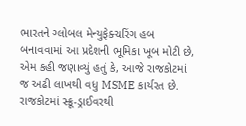ભારતને ગ્લોબલ મેન્યુફેક્ચરિંગ હબ બનાવવામાં આ પ્રદેશની ભૂમિકા ખૂબ મોટી છે, એમ કહી જણાવ્યું હતું કે, આજે રાજકોટમાં જ અઢી લાખથી વધુ MSME કાર્યરત છે. રાજકોટમાં સ્ક્રૂ-ડ્રાઈવરથી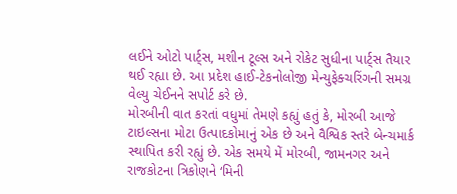લઈને ઓટો પાર્ટ્સ, મશીન ટૂલ્સ અને રોકેટ સુધીના પાર્ટ્સ તૈયાર થઈ રહ્યા છે. આ પ્રદેશ હાઈ-ટેકનોલોજી મેન્યુફેક્ચરિંગની સમગ્ર વેલ્યુ ચેઈનને સપોર્ટ કરે છે.
મોરબીની વાત કરતાં વધુમાં તેમણે કહ્યું હતું કે, મોરબી આજે ટાઇલ્સના મોટા ઉત્પાદકોમાનું એક છે અને વૈશ્વિક સ્તરે બેન્ચમાર્ક સ્થાપિત કરી રહ્યું છે. એક સમયે મેં મોરબી, જામનગર અને રાજકોટના ત્રિકોણને ‘મિની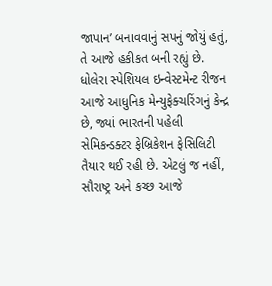જાપાન’ બનાવવાનું સપનું જોયું હતું, તે આજે હકીકત બની રહ્યું છે. ધોલેરા સ્પેશિયલ ઇન્વેસ્ટમેન્ટ રીજન આજે આધુનિક મેન્યુફેક્ચરિંગનું કેન્દ્ર છે, જ્યાં ભારતની પહેલી સેમિકન્ડક્ટર ફેબ્રિકેશન ફેસિલિટી તૈયાર થઈ રહી છે. એટલું જ નહીં, સૌરાષ્ટ્ર અને કચ્છ આજે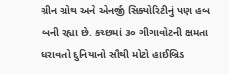ગ્રીન ગ્રોથ અને એનર્જી સિક્યોરિટીનું પણ હબ બની રહ્યા છે. કચ્છમાં ૩૦ ગીગાવોટની ક્ષમતા ધરાવતો દુનિયાનો સૌથી મોટો હાઈબ્રિડ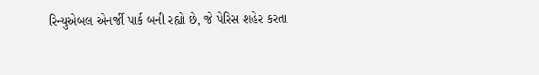રિન્યુએબલ એનર્જી પાર્ક બની રહ્યો છે, જે પેરિસ શહેર કરતા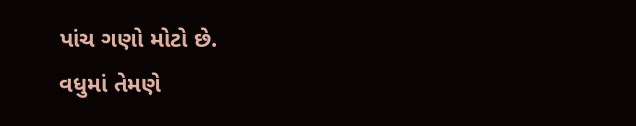પાંચ ગણો મોટો છે.
વધુમાં તેમણે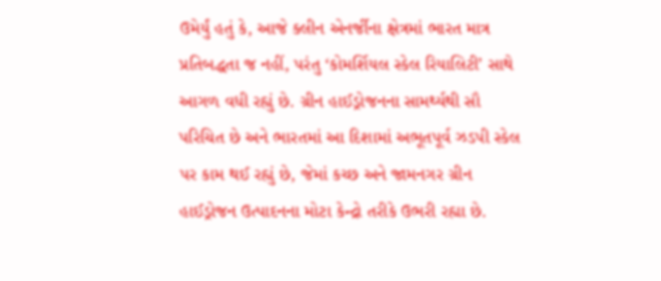ઉમેર્યું હતું કે, આજે ક્લીન એનર્જીના ક્ષેત્રમાં ભારત માત્ર પ્રતિબદ્ધતા જ નહીં, પરંતુ ‘કોમર્શિયલ સ્કેલ રિયાલિટી’ સાથે આગળ વધી રહ્યું છે. ગ્રીન હાઈડ્રોજનના સામર્થ્યથી સૌ પરિચિત છે અને ભારતમાં આ દિશામાં અભૂતપૂર્વ ઝડપી સ્કેલ પર કામ થઈ રહ્યું છે, જેમાં કચ્છ અને જામનગર ગ્રીન હાઈડ્રોજન ઉત્પાદનના મોટા કેન્દ્રો તરીકે ઉભરી રહ્યા છે.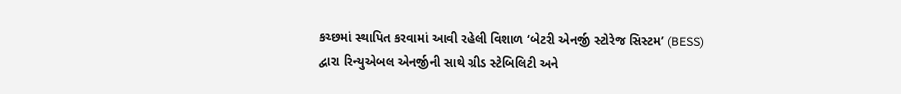કચ્છમાં સ્થાપિત કરવામાં આવી રહેલી વિશાળ ‘બેટરી એનર્જી સ્ટોરેજ સિસ્ટમ’ (BESS) દ્વારા રિન્યુએબલ એનર્જીની સાથે ગ્રીડ સ્ટેબિલિટી અને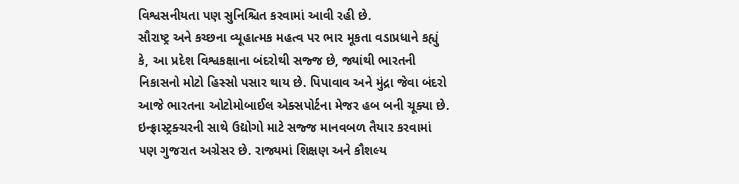વિશ્વસનીયતા પણ સુનિશ્ચિત કરવામાં આવી રહી છે.
સૌરાષ્ટ્ર અને કચ્છના વ્યૂહાત્મક મહત્વ પર ભાર મૂકતા વડાપ્રધાને કહ્યું કે, આ પ્રદેશ વિશ્વકક્ષાના બંદરોથી સજ્જ છે, જ્યાંથી ભારતની નિકાસનો મોટો હિસ્સો પસાર થાય છે. પિપાવાવ અને મુંદ્રા જેવા બંદરો આજે ભારતના ઓટોમોબાઈલ એક્સપોર્ટના મેજર હબ બની ચૂક્યા છે. ઇન્ફ્રાસ્ટ્રક્ચરની સાથે ઉદ્યોગો માટે સજ્જ માનવબળ તૈયાર કરવામાં પણ ગુજરાત અગ્રેસર છે. રાજ્યમાં શિક્ષણ અને કૌશલ્ય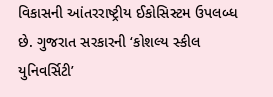વિકાસની આંતરરાષ્ટ્રીય ઈકોસિસ્ટમ ઉપલબ્ધ છે. ગુજરાત સરકારની ‘કોશલ્ય સ્કીલ યુનિવર્સિટી’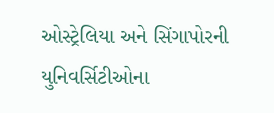ઓસ્ટ્રેલિયા અને સિંગાપોરની યુનિવર્સિટીઓના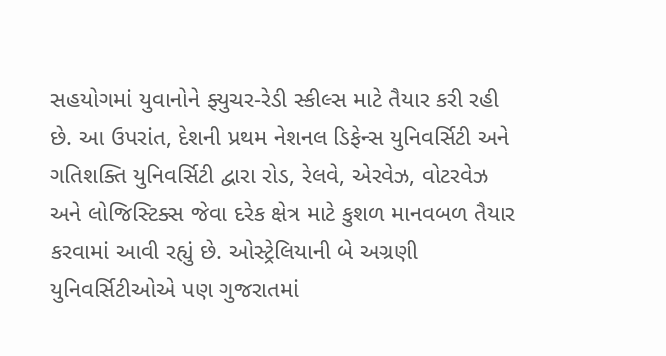સહયોગમાં યુવાનોને ફ્યુચર-રેડી સ્કીલ્સ માટે તૈયાર કરી રહી છે. આ ઉપરાંત, દેશની પ્રથમ નેશનલ ડિફેન્સ યુનિવર્સિટી અને ગતિશક્તિ યુનિવર્સિટી દ્વારા રોડ, રેલવે, એરવેઝ, વોટરવેઝ અને લોજિસ્ટિક્સ જેવા દરેક ક્ષેત્ર માટે કુશળ માનવબળ તૈયાર કરવામાં આવી રહ્યું છે. ઓસ્ટ્રેલિયાની બે અગ્રણી યુનિવર્સિટીઓએ પણ ગુજરાતમાં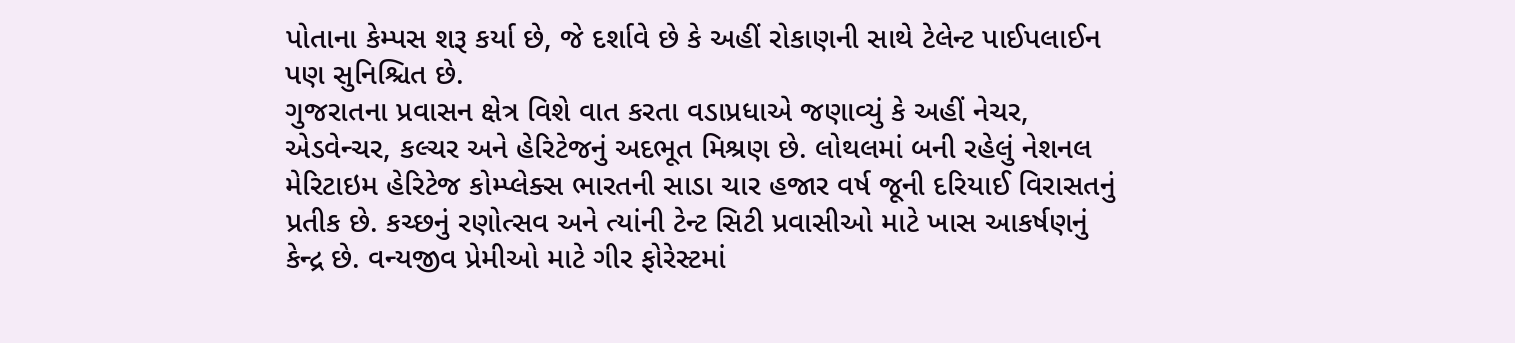પોતાના કેમ્પસ શરૂ કર્યા છે, જે દર્શાવે છે કે અહીં રોકાણની સાથે ટેલેન્ટ પાઈપલાઈન પણ સુનિશ્ચિત છે.
ગુજરાતના પ્રવાસન ક્ષેત્ર વિશે વાત કરતા વડાપ્રધાએ જણાવ્યું કે અહીં નેચર, એડવેન્ચર, કલ્ચર અને હેરિટેજનું અદભૂત મિશ્રણ છે. લોથલમાં બની રહેલું નેશનલ મેરિટાઇમ હેરિટેજ કોમ્પ્લેક્સ ભારતની સાડા ચાર હજાર વર્ષ જૂની દરિયાઈ વિરાસતનું પ્રતીક છે. કચ્છનું રણોત્સવ અને ત્યાંની ટેન્ટ સિટી પ્રવાસીઓ માટે ખાસ આકર્ષણનું કેન્દ્ર છે. વન્યજીવ પ્રેમીઓ માટે ગીર ફોરેસ્ટમાં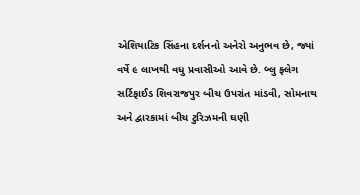એશિયાટિક સિંહના દર્શનનો અનેરો અનુભવ છે, જ્યાં વર્ષે ૯ લાખથી વધુ પ્રવાસીઓ આવે છે. બ્લુ ફ્લેગ સર્ટિફાઈડ શિવરાજપુર બીચ ઉપરાંત માંડવી, સોમનાથ અને દ્વારકામાં બીચ ટુરિઝમની ઘણી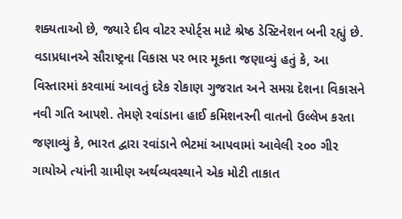શક્યતાઓ છે, જ્યારે દીવ વોટર સ્પોર્ટ્સ માટે શ્રેષ્ઠ ડેસ્ટિનેશન બની રહ્યું છે.
વડાપ્રધાનએ સૌરાષ્ટ્રના વિકાસ પર ભાર મૂકતા જણાવ્યું હતું કે, આ વિસ્તારમાં કરવામાં આવતું દરેક રોકાણ ગુજરાત અને સમગ્ર દેશના વિકાસને નવી ગતિ આપશે. તેમણે રવાંડાના હાઈ કમિશનરની વાતનો ઉલ્લેખ કરતા જણાવ્યું કે, ભારત દ્વારા રવાંડાને ભેટમાં આપવામાં આવેલી ૨૦૦ ગીર ગાયોએ ત્યાંની ગ્રામીણ અર્થવ્યવસ્થાને એક મોટી તાકાત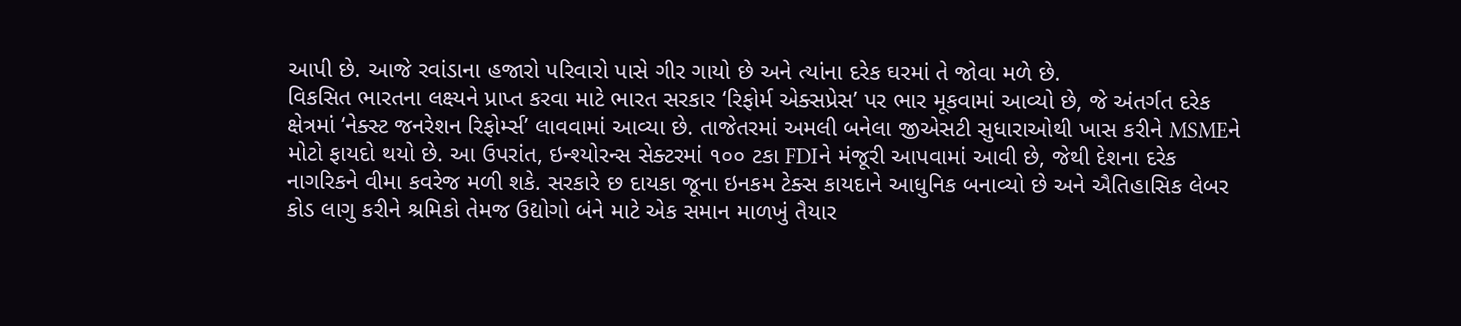આપી છે. આજે રવાંડાના હજારો પરિવારો પાસે ગીર ગાયો છે અને ત્યાંના દરેક ઘરમાં તે જોવા મળે છે.
વિકસિત ભારતના લક્ષ્યને પ્રાપ્ત કરવા માટે ભારત સરકાર ‘રિફોર્મ એક્સપ્રેસ’ પર ભાર મૂકવામાં આવ્યો છે, જે અંતર્ગત દરેક ક્ષેત્રમાં ‘નેક્સ્ટ જનરેશન રિફોર્મ્સ’ લાવવામાં આવ્યા છે. તાજેતરમાં અમલી બનેલા જીએસટી સુધારાઓથી ખાસ કરીને MSMEને મોટો ફાયદો થયો છે. આ ઉપરાંત, ઇન્શ્યોરન્સ સેક્ટરમાં ૧૦૦ ટકા FDIને મંજૂરી આપવામાં આવી છે, જેથી દેશના દરેક નાગરિકને વીમા કવરેજ મળી શકે. સરકારે છ દાયકા જૂના ઇનકમ ટેક્સ કાયદાને આધુનિક બનાવ્યો છે અને ઐતિહાસિક લેબર કોડ લાગુ કરીને શ્રમિકો તેમજ ઉદ્યોગો બંને માટે એક સમાન માળખું તૈયાર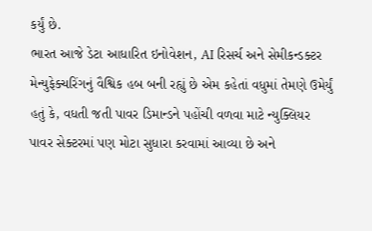કર્યું છે.
ભારત આજે ડેટા આધારિત ઇનોવેશન, AI રિસર્ચ અને સેમીકન્ડક્ટર મેન્યુફેક્ચરિંગનું વૈશ્વિક હબ બની રહ્યું છે એમ કહેતાં વધુમાં તેમણે ઉમેર્યું હતું કે, વધતી જતી પાવર ડિમાન્ડને પહોંચી વળવા માટે ન્યુક્લિયર પાવર સેક્ટરમાં પણ મોટા સુધારા કરવામાં આવ્યા છે અને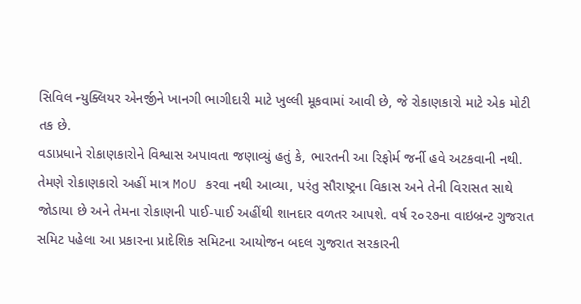સિવિલ ન્યુક્લિયર એનર્જીને ખાનગી ભાગીદારી માટે ખુલ્લી મૂકવામાં આવી છે, જે રોકાણકારો માટે એક મોટી તક છે.
વડાપ્રધાને રોકાણકારોને વિશ્વાસ અપાવતા જણાવ્યું હતું કે, ભારતની આ રિફોર્મ જર્ની હવે અટકવાની નથી. તેમણે રોકાણકારો અહીં માત્ર MoU કરવા નથી આવ્યા, પરંતુ સૌરાષ્ટ્રના વિકાસ અને તેની વિરાસત સાથે જોડાયા છે અને તેમના રોકાણની પાઈ-પાઈ અહીંથી શાનદાર વળતર આપશે. વર્ષ ૨૦૨૭ના વાઇબ્રન્ટ ગુજરાત સમિટ પહેલા આ પ્રકારના પ્રાદેશિક સમિટના આયોજન બદલ ગુજરાત સરકારની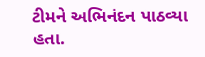ટીમને અભિનંદન પાઠવ્યા હતા.